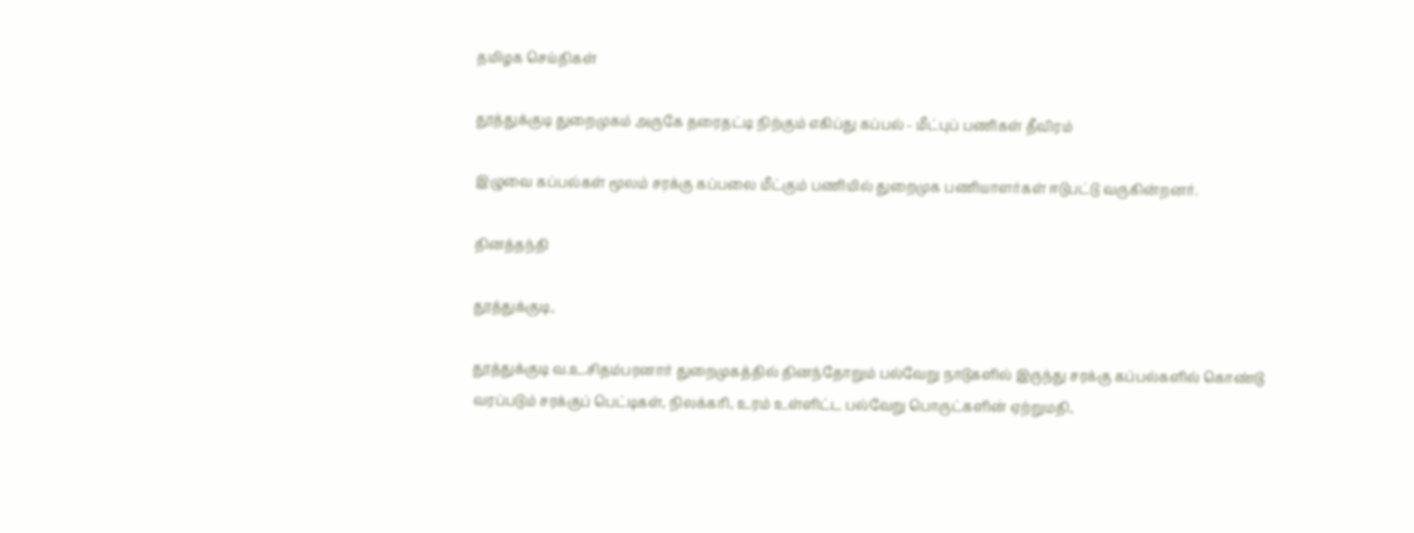தமிழக செய்திகள்

தூத்துக்குடி துறைமுகம் அருகே தரைதட்டி நிற்கும் எகிப்து கப்பல் - மீட்புப் பணிகள் தீவிரம்

இழுவை கப்பல்கள் மூலம் சரக்கு கப்பலை மீட்கும் பணியில் துறைமுக பணியாளர்கள் ஈடுபட்டு வருகின்றனர்.

தினத்தந்தி

தூத்துக்குடி,

தூத்துக்குடி வ.உ.சிதம்பரனார் துறைமுகத்தில் தினந்தோறும் பல்வேறு நாடுகளில் இருந்து சரக்கு கப்பல்களில் கொண்டு வரப்படும் சரக்குப் பெட்டிகள், நிலக்கரி, உரம் உள்ளிட்ட பல்வேறு பொருட்களின் ஏற்றுமதி,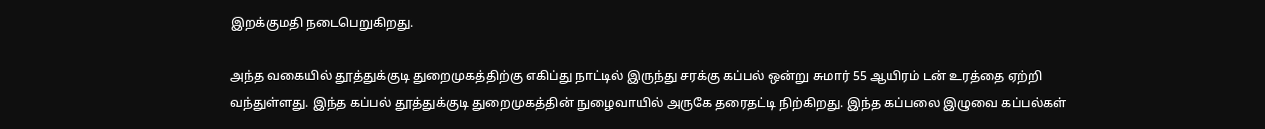இறக்குமதி நடைபெறுகிறது.

அந்த வகையில் தூத்துக்குடி துறைமுகத்திற்கு எகிப்து நாட்டில் இருந்து சரக்கு கப்பல் ஒன்று சுமார் 55 ஆயிரம் டன் உரத்தை ஏற்றி வந்துள்ளது. இந்த கப்பல் தூத்துக்குடி துறைமுகத்தின் நுழைவாயில் அருகே தரைதட்டி நிற்கிறது. இந்த கப்பலை இழுவை கப்பல்கள்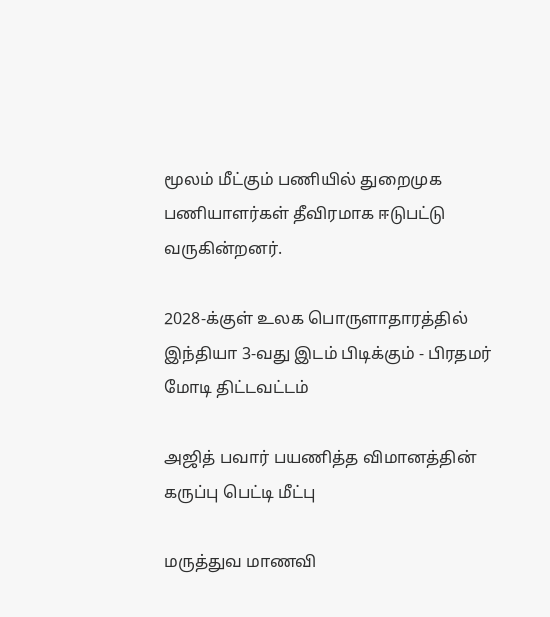மூலம் மீட்கும் பணியில் துறைமுக பணியாளர்கள் தீவிரமாக ஈடுபட்டு வருகின்றனர்.

2028-க்குள் உலக பொருளாதாரத்தில் இந்தியா 3-வது இடம் பிடிக்கும் - பிரதமர் மோடி திட்டவட்டம்

அஜித் பவார் பயணித்த விமானத்தின் கருப்பு பெட்டி மீட்பு

மருத்துவ மாணவி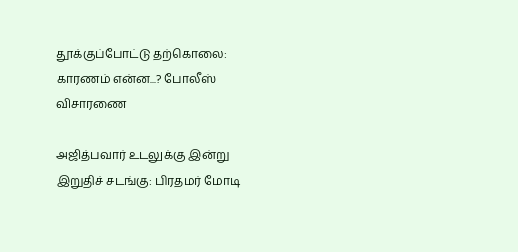தூக்குப்போட்டு தற்கொலை: காரணம் என்ன...? போலீஸ் விசாரணை

அஜித்பவார் உடலுக்கு இன்று இறுதிச் சடங்கு: பிரதமர் மோடி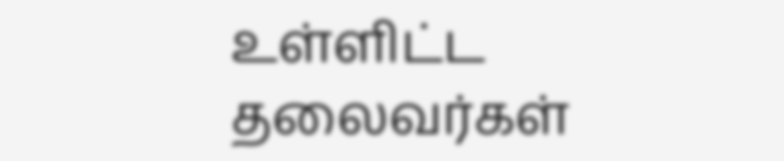உள்ளிட்ட தலைவர்கள்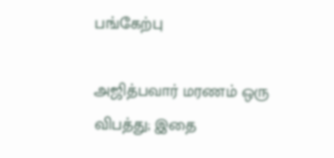பங்கேற்பு

அஜித்பவார் மரணம் ஒரு விபத்து; இதை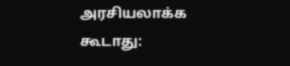அரசியலாக்க கூடாது: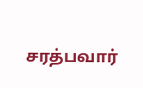சரத்பவார்